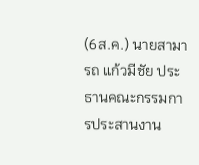(6ส.ค.) นายสามารถ แก้วมีชัย ประธานคณะกรรมการประสานงาน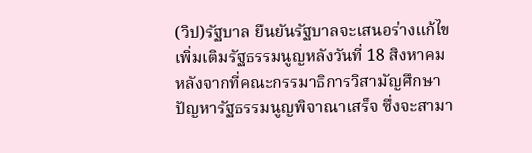(วิป)รัฐบาล ยืนยันรัฐบาลจะเสนอร่างแก้ไขเพิ่มเติมรัฐธรรมนูญหลังวันที่ 18 สิงหาคม หลังจากที่คณะกรรมาธิการวิสามัญศึกษาปัญหารัฐธรรมนูญพิจาณาเสร็จ ซึ่งจะสามา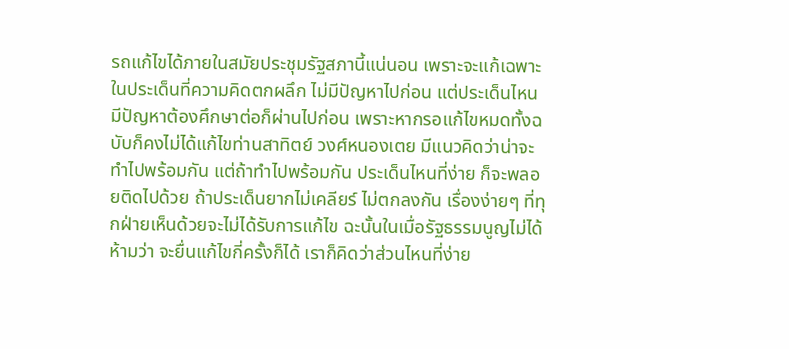รถแก้ไขได้ภายในสมัยประชุมรัฐสภานี้แน่นอน เพราะจะแก้เฉพาะในประเด็นที่ความคิดตกผลึก ไม่มีปัญหาไปก่อน แต่ประเด็นไหนมีปัญหาต้องศึกษาต่อก็ผ่านไปก่อน เพราะหากรอแก้ไขหมดทั้งฉบับก็คงไม่ได้แก้ไขท่านสาทิตย์ วงศ์หนองเตย มีแนวคิดว่าน่าจะทำไปพร้อมกัน แต่ถ้าทำไปพร้อมกัน ประเด็นไหนที่ง่าย ก็จะพลอยติดไปด้วย ถ้าประเด็นยากไม่เคลียร์ ไม่ตกลงกัน เรื่องง่ายๆ ที่ทุกฝ่ายเห็นด้วยจะไม่ได้รับการแก้ไข ฉะนั้นในเมื่อรัฐธรรมนูญไม่ได้ห้ามว่า จะยื่นแก้ไขกี่ครั้งก็ได้ เราก็คิดว่าส่วนไหนที่ง่าย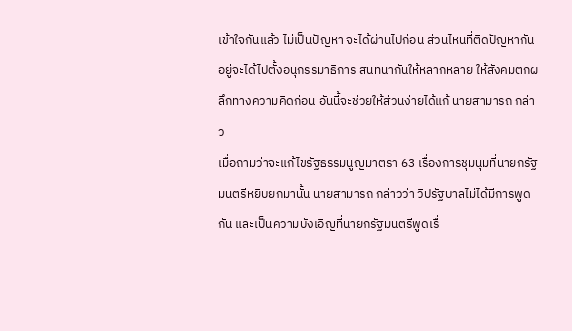เข้าใจกันแล้ว ไม่เป็นปัญหา จะได้ผ่านไปก่อน ส่วนไหนที่ติดปัญหากันอยู่จะได้ไปตั้งอนุกรรมาธิการ สนทนากันให้หลากหลาย ให้สังคมตกผลึกทางความคิดก่อน อันนี้จะช่วยให้ส่วนง่ายได้แก้ นายสามารถ กล่าว
เมื่อถามว่าจะแก้ไขรัฐธรรมนูญมาตรา 63 เรื่องการชุมนุมที่นายกรัฐมนตรีหยิบยกมานั้น นายสามารถ กล่าวว่า วิปรัฐบาลไม่ได้มีการพูดกัน และเป็นความบังเอิญที่นายกรัฐมนตรีพูดเรื่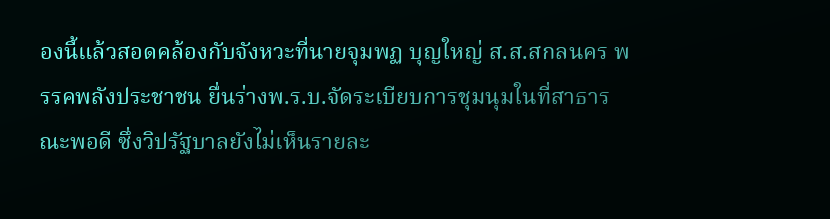องนี้แล้วสอดคล้องกับจังหวะที่นายจุมพฏ บุญใหญ่ ส.ส.สกลนคร พรรคพลังประชาชน ยื่นร่างพ.ร.บ.จัดระเบียบการชุมนุมในที่สาธารณะพอดี ซึ่งวิปรัฐบาลยังไม่เห็นรายละ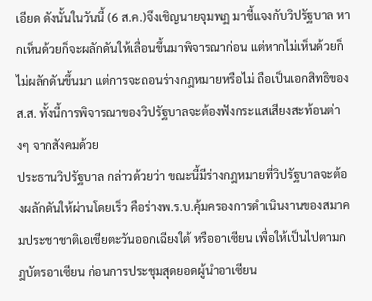เอียด ดังนั้นในวันนี้ (6 ส.ค.)จึงเชิญนายจุมพฏ มาชี้แจงกับวิปรัฐบาล หากเห็นด้วยก็จะผลักดันให้เลื่อนขึ้นมาพิจารณาก่อน แต่หากไม่เห็นด้วยก็ไม่ผลักดันขึ้นมา แต่การจะถอนร่างกฎหมายหรือไม่ ถือเป็นเอกสิทธิของส.ส. ทั้งนี้การพิจารณาของวิปรัฐบาลจะต้องฟังกระแสเสียงสะท้อนต่างๆ จากสังคมด้วย
ประธานวิปรัฐบาล กล่าวด้วยว่า ขณะนี้มีร่างกฎหมายที่วิปรัฐบาลจะต้องผลักดันให้ผ่านโดยเร็ว คือร่างพ.ร.บ.คุ้มครองการดำเนินงานของสมาคมประชาชาติเอเชียตะวันออกเฉียงใต้ หรืออาเซียน เพื่อให้เป็นไปตามกฎบัตรอาเซียน ก่อนการประชุมสุดยอดผู้นำอาเซียน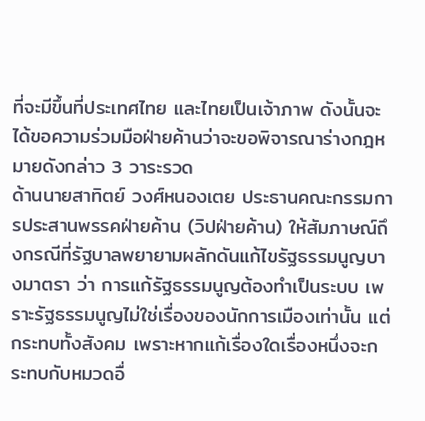ที่จะมีขึ้นที่ประเทศไทย และไทยเป็นเจ้าภาพ ดังนั้นจะได้ขอความร่วมมือฝ่ายค้านว่าจะขอพิจารณาร่างกฎหมายดังกล่าว 3 วาระรวด
ด้านนายสาทิตย์ วงศ์หนองเตย ประธานคณะกรรมการประสานพรรคฝ่ายค้าน (วิปฝ่ายค้าน) ให้สัมภาษณ์ถึงกรณีที่รัฐบาลพยายามผลักดันแก้ไขรัฐธรรมนูญบางมาตรา ว่า การแก้รัฐธรรมนูญต้องทำเป็นระบบ เพราะรัฐธรรมนูญไม่ใช่เรื่องของนักการเมืองเท่านั้น แต่กระทบทั้งสังคม เพราะหากแก้เรื่องใดเรื่องหนึ่งจะกระทบกับหมวดอื่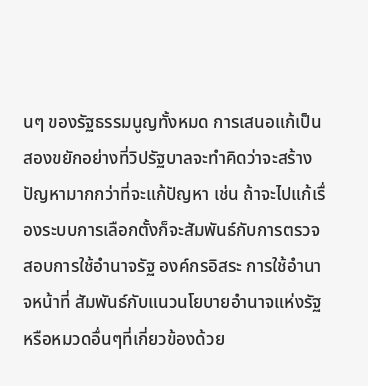นๆ ของรัฐธรรมนูญทั้งหมด การเสนอแก้เป็นสองขยักอย่างที่วิปรัฐบาลจะทำคิดว่าจะสร้างปัญหามากกว่าที่จะแก้ปัญหา เช่น ถ้าจะไปแก้เรื่องระบบการเลือกตั้งก็จะสัมพันธ์กับการตรวจสอบการใช้อำนาจรัฐ องค์กรอิสระ การใช้อำนาจหน้าที่ สัมพันธ์กับแนวนโยบายอำนาจแห่งรัฐ หรือหมวดอื่นๆที่เกี่ยวข้องด้วย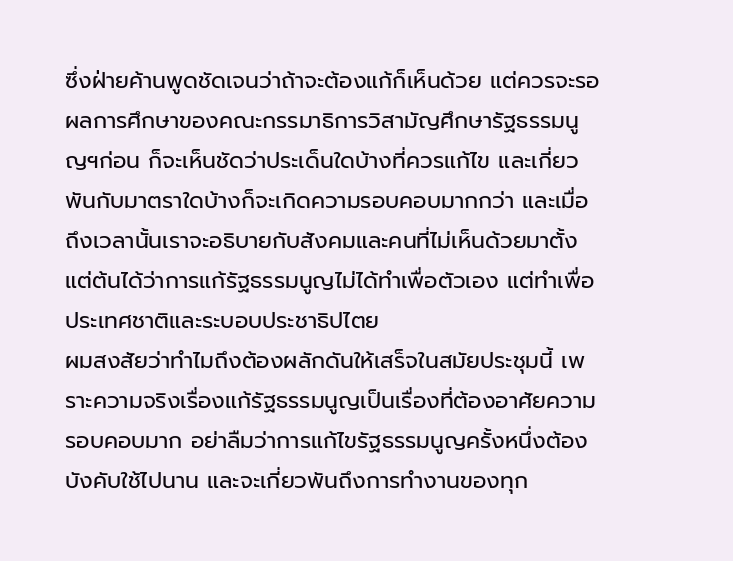ซึ่งฝ่ายค้านพูดชัดเจนว่าถ้าจะต้องแก้ก็เห็นด้วย แต่ควรจะรอผลการศึกษาของคณะกรรมาธิการวิสามัญศึกษารัฐธรรมนูญฯก่อน ก็จะเห็นชัดว่าประเด็นใดบ้างที่ควรแก้ไข และเกี่ยวพันกับมาตราใดบ้างก็จะเกิดความรอบคอบมากกว่า และเมื่อถึงเวลานั้นเราจะอธิบายกับสังคมและคนที่ไม่เห็นด้วยมาตั้งแต่ต้นได้ว่าการแก้รัฐธรรมนูญไม่ได้ทำเพื่อตัวเอง แต่ทำเพื่อประเทศชาติและระบอบประชาธิปไตย
ผมสงสัยว่าทำไมถึงต้องผลักดันให้เสร็จในสมัยประชุมนี้ เพราะความจริงเรื่องแก้รัฐธรรมนูญเป็นเรื่องที่ต้องอาศัยความรอบคอบมาก อย่าลืมว่าการแก้ไขรัฐธรรมนูญครั้งหนึ่งต้องบังคับใช้ไปนาน และจะเกี่ยวพันถึงการทำงานของทุก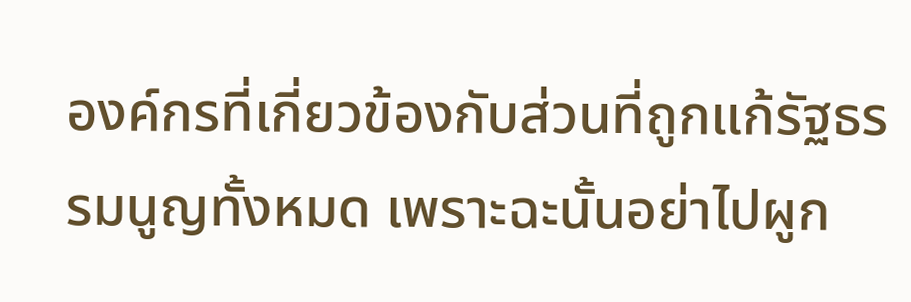องค์กรที่เกี่ยวข้องกับส่วนที่ถูกแก้รัฐธรรมนูญทั้งหมด เพราะฉะนั้นอย่าไปผูก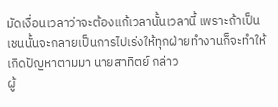มัดเงื่อนเวลาว่าจะต้องแก้เวลานั้นเวลานี้ เพราะถ้าเป็นเชนนั้นจะกลายเป็นการไปเร่งให้ทุกฝ่ายทำงานก็จะทำให้เกิดปัญหาตามมา นายสาทิตย์ กล่าว
ผู้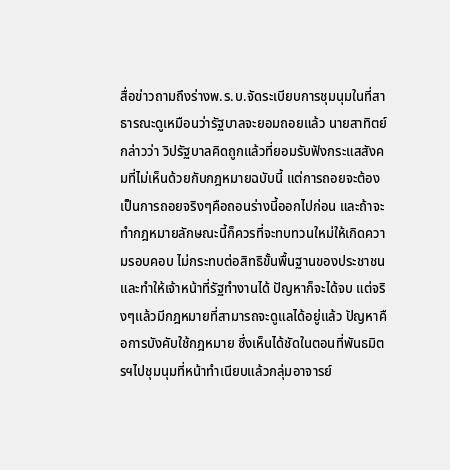สื่อข่าวถามถึงร่างพ.ร.บ.จัดระเบียบการชุมนุมในที่สาธารณะดูเหมือนว่ารัฐบาลจะยอมถอยแล้ว นายสาทิตย์ กล่าวว่า วิปรัฐบาลคิดถูกแล้วที่ยอมรับฟังกระแสสังคมที่ไม่เห็นด้วยกับกฎหมายฉบับนี้ แต่การถอยจะต้องเป็นการถอยจริงๆคือถอนร่างนี้ออกไปก่อน และถ้าจะทำกฎหมายลักษณะนี้ก็ควรที่จะทบทวนใหม่ให้เกิดความรอบคอบ ไม่กระทบต่อสิทธิขั้นพื้นฐานของประชาชนและทำให้เจ้าหน้าที่รัฐทำงานได้ ปัญหาก็จะได้จบ แต่จริงๆแล้วมีกฎหมายที่สามารถจะดูแลได้อยู่แล้ว ปัญหาคือการบังคับใช้กฎหมาย ซึ่งเห็นได้ชัดในตอนที่พันธมิตรฯไปชุมนุมที่หน้าทำเนียบแล้วกลุ่มอาจารย์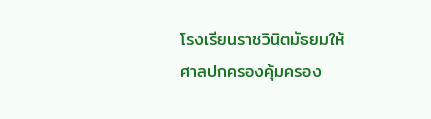โรงเรียนราชวินิตมัธยมให้ศาลปกครองคุ้มครอง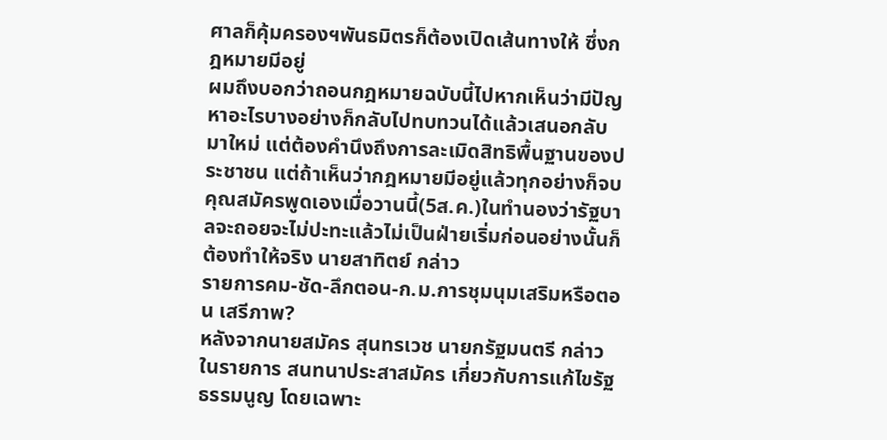ศาลก็คุ้มครองฯพันธมิตรก็ต้องเปิดเส้นทางให้ ซึ่งกฎหมายมีอยู่
ผมถึงบอกว่าถอนกฎหมายฉบับนี้ไปหากเห็นว่ามีปัญหาอะไรบางอย่างก็กลับไปทบทวนได้แล้วเสนอกลับมาใหม่ แต่ต้องคำนึงถึงการละเมิดสิทธิพื้นฐานของประชาชน แต่ถ้าเห็นว่ากฎหมายมีอยู่แล้วทุกอย่างก็จบ คุณสมัครพูดเองเมื่อวานนี้(5ส.ค.)ในทำนองว่ารัฐบาลจะถอยจะไม่ปะทะแล้วไม่เป็นฝ่ายเริ่มก่อนอย่างนั้นก็ต้องทำให้จริง นายสาทิตย์ กล่าว
รายการคม-ชัด-ลึกตอน-ก.ม.การชุมนุมเสริมหรือตอน เสรีภาพ?
หลังจากนายสมัคร สุนทรเวช นายกรัฐมนตรี กล่าวในรายการ สนทนาประสาสมัคร เกี่ยวกับการแก้ไขรัฐธรรมนูญ โดยเฉพาะ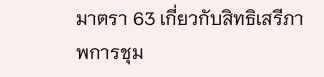มาตรา 63 เกี่ยวกับสิทธิเสรีภาพการชุม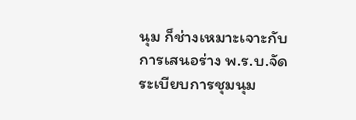นุม ก็ช่างเหมาะเจาะกับการเสนอร่าง พ.ร.บ.จัดระเบียบการชุมนุม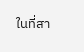ในที่สา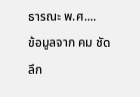ธารณะ พ.ศ....
ข้อมูลจาก คม ชัด ลึก